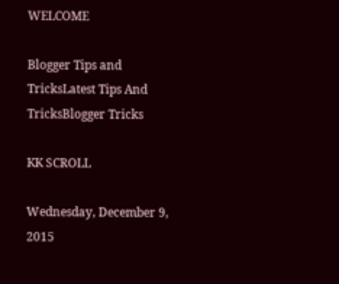WELCOME

Blogger Tips and TricksLatest Tips And TricksBlogger Tricks

KK SCROLL

Wednesday, December 9, 2015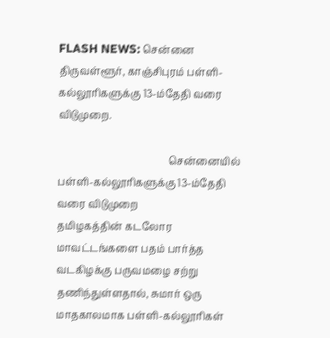FLASH NEWS: சென்னை திருவள்ளூர், காஞ்சிபுரம் பள்ளி-கல்லூரிகளுக்கு 13-ம்தேதி வரை விடுமுறை.

                                            சென்னையில் பள்ளி-கல்லூரிகளுக்கு 13-ம்தேதி வரை விடுமுறை
தமிழகத்தின் கடலோர மாவட்டங்களை பதம் பார்த்த வடகிழக்கு பருவமழை சற்று தணிந்துள்ளதால், சுமார் ஒரு மாதகாலமாக பள்ளி-கல்லூரிகள்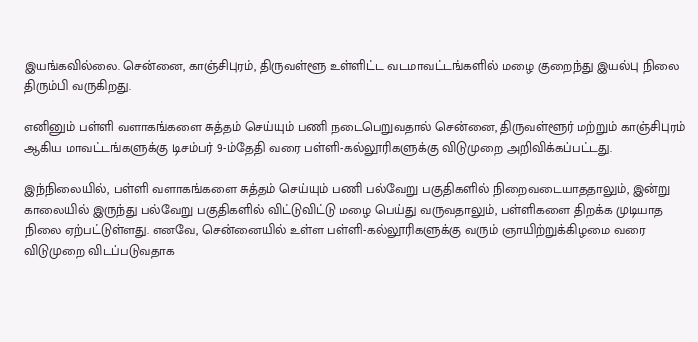இயங்கவில்லை. சென்னை, காஞ்சிபுரம், திருவள்ளூ உள்ளிட்ட வடமாவட்டங்களில் மழை குறைந்து இயல்பு நிலை திரும்பி வருகிறது.

எனினும் பள்ளி வளாகங்களை சுத்தம் செய்யும் பணி நடைபெறுவதால் சென்னை, திருவள்ளூர் மற்றும் காஞ்சிபுரம் ஆகிய மாவட்டங்களுக்கு டிசம்பர் 9-ம்தேதி வரை பள்ளி-கல்லூரிகளுக்கு விடுமுறை அறிவிக்கப்பட்டது.

இந்நிலையில், பள்ளி வளாகங்களை சுத்தம் செய்யும் பணி பல்வேறு பகுதிகளில் நிறைவடையாததாலும், இன்று காலையில் இருந்து பல்வேறு பகுதிகளில் விட்டுவிட்டு மழை பெய்து வருவதாலும், பள்ளிகளை திறக்க முடியாத நிலை ஏற்பட்டுள்ளது. எனவே, சென்னையில் உள்ள பள்ளி-கல்லூரிகளுக்கு வரும் ஞாயிற்றுக்கிழமை வரை விடுமுறை விடப்படுவதாக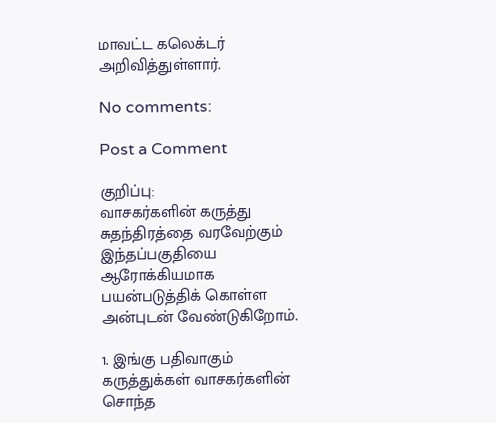மாவட்ட கலெக்டர் அறிவித்துள்ளார்.

No comments:

Post a Comment

குறிப்பு:
வாசகர்களின் கருத்து சுதந்திரத்தை வரவேற்கும் இந்தப்பகுதியை ஆரோக்கியமாக பயன்படுத்திக் கொள்ள அன்புடன் வேண்டுகிறோம்.

1. இங்கு பதிவாகும் கருத்துக்கள் வாசகர்களின் சொந்த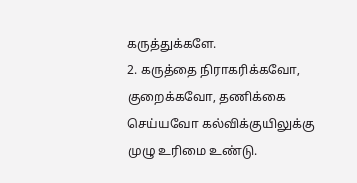கருத்துக்களே.
2. கருத்தை நிராகரிக்கவோ, குறைக்கவோ, தணிக்கை செய்யவோ கல்விக்குயிலுக்கு முழு உரிமை உண்டு.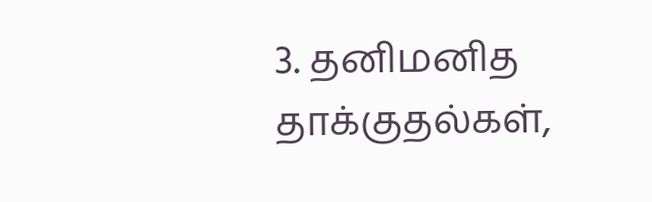3. தனிமனித தாக்குதல்கள்,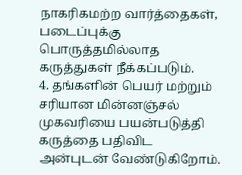நாகரிகமற்ற வார்த்தைகள், படைப்புக்கு பொருத்தமில்லாத கருத்துகள் நீக்கப்படும்.
4. தங்களின் பெயர் மற்றும் சரியான மின்னஞ்சல் முகவரியை பயன்படுத்தி கருத்தை பதிவிட அன்புடன் வேண்டுகிறோம்.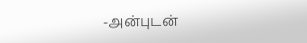-அன்புடன்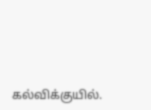கல்விக்குயில்.